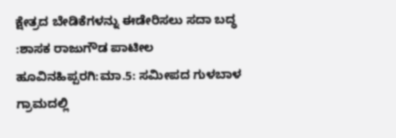ಕ್ಷೇತ್ರದ ಬೇಡಿಕೆಗಳನ್ನು ಈಡೇರಿಸಲು ಸದಾ ಬದ್ಧ :ಶಾಸಕ ರಾಜುಗೌಡ ಪಾಟೀಲ
ಹೂವಿನಹಿಪ್ಪರಗಿ:ಮಾ.5: ಸಮೀಪದ ಗುಳಬಾಳ ಗ್ರಾಮದಲ್ಲಿ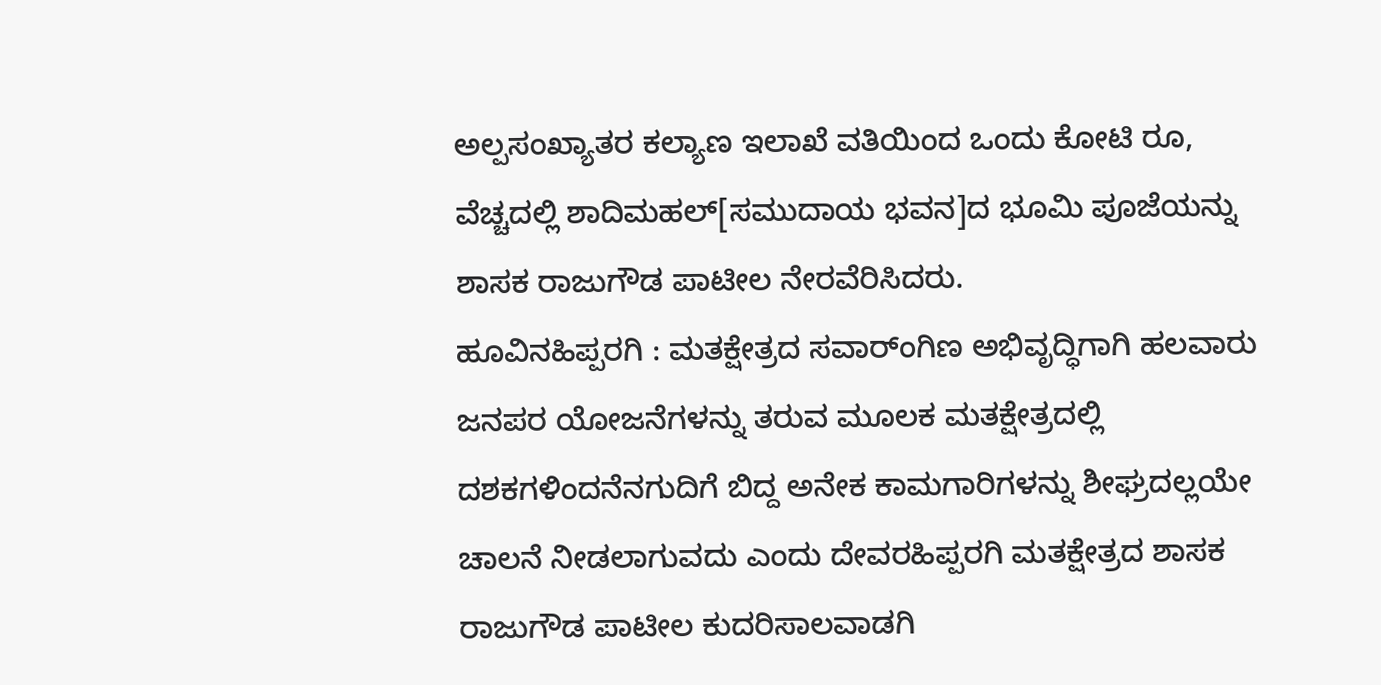ಅಲ್ಪಸಂಖ್ಯಾತರ ಕಲ್ಯಾಣ ಇಲಾಖೆ ವತಿಯಿಂದ ಒಂದು ಕೋಟಿ ರೂ, ವೆಚ್ಚದಲ್ಲಿ ಶಾದಿಮಹಲ್[ಸಮುದಾಯ ಭವನ]ದ ಭೂಮಿ ಪೂಜೆಯನ್ನು ಶಾಸಕ ರಾಜುಗೌಡ ಪಾಟೀಲ ನೇರವೆರಿಸಿದರು.
ಹೂವಿನಹಿಪ್ಪರಗಿ : ಮತಕ್ಷೇತ್ರದ ಸವಾರ್ಂಗಿಣ ಅಭಿವೃದ್ಧಿಗಾಗಿ ಹಲವಾರು ಜನಪರ ಯೋಜನೆಗಳನ್ನು ತರುವ ಮೂಲಕ ಮತಕ್ಷೇತ್ರದಲ್ಲಿ ದಶಕಗಳಿಂದನೆನಗುದಿಗೆ ಬಿದ್ದ ಅನೇಕ ಕಾಮಗಾರಿಗಳನ್ನು ಶೀಘ್ರದಲ್ಲಯೇ ಚಾಲನೆ ನೀಡಲಾಗುವದು ಎಂದು ದೇವರಹಿಪ್ಪರಗಿ ಮತಕ್ಷೇತ್ರದ ಶಾಸಕ ರಾಜುಗೌಡ ಪಾಟೀಲ ಕುದರಿಸಾಲವಾಡಗಿ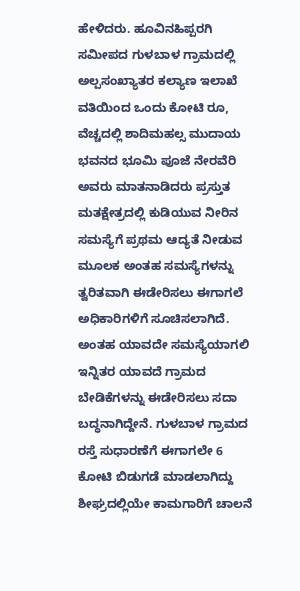ಹೇಳಿದರು. ಹೂವಿನಹಿಪ್ಪರಗಿ ಸಮೀಪದ ಗುಳಬಾಳ ಗ್ರಾಮದಲ್ಲಿ ಅಲ್ಪಸಂಖ್ಯಾತರ ಕಲ್ಯಾಣ ಇಲಾಖೆ ವತಿಯಿಂದ ಒಂದು ಕೋಟಿ ರೂ, ವೆಚ್ಚದಲ್ಲಿ ಶಾದಿಮಹಲ್ಸ ಮುದಾಯ ಭವನದ ಭೂಮಿ ಪೂಜೆ ನೇರವೆರಿ ಅವರು ಮಾತನಾಡಿದರು ಪ್ರಸ್ತುತ ಮತಕ್ಷೇತ್ರದಲ್ಲಿ ಕುಡಿಯುವ ನೀರಿನ ಸಮಸ್ಯೆಗೆ ಪ್ರಥಮ ಆದ್ಯತೆ ನೀಡುವ ಮೂಲಕ ಅಂತಹ ಸಮಸ್ಯೆಗಳನ್ನು ತ್ವರಿತವಾಗಿ ಈಡೇರಿಸಲು ಈಗಾಗಲೆ ಅಧಿಕಾರಿಗಳಿಗೆ ಸೂಚಿಸಲಾಗಿದೆ. ಅಂತಹ ಯಾವದೇ ಸಮಸ್ಯೆಯಾಗಲಿ ಇನ್ನಿತರ ಯಾವದೆ ಗ್ರಾಮದ ಬೇಡಿಕೆಗಳನ್ನು ಈಡೇರಿಸಲು ಸದಾ ಬದ್ಧನಾಗಿದ್ದೇನೆ. ಗುಳಬಾಳ ಗ್ರಾಮದ ರಸ್ತೆ ಸುಧಾರಣೆಗೆ ಈಗಾಗಲೇ 6 ಕೋಟಿ ಬಿಡುಗಡೆ ಮಾಡಲಾಗಿದ್ದು ಶೀಘ್ರದಲ್ಲಿಯೇ ಕಾಮಗಾರಿಗೆ ಚಾಲನೆ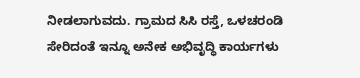ನೀಡಲಾಗುವದು. ಗ್ರಾಮದ ಸಿಸಿ ರಸ್ತೆ, ಒಳಚರಂಡಿ ಸೇರಿದಂತೆ ಇನ್ನೂ ಅನೇಕ ಅಭಿವೃದ್ಧಿ ಕಾರ್ಯಗಳು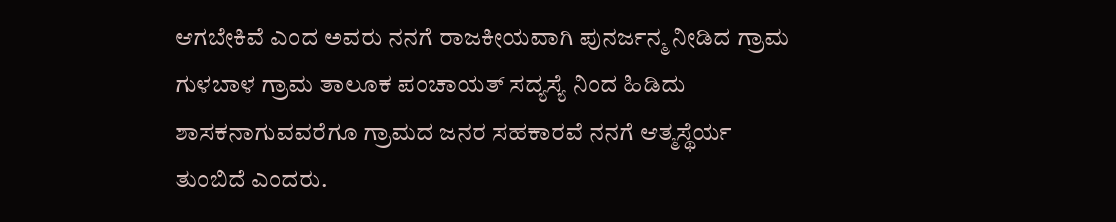ಆಗಬೇಕಿವೆ ಎಂದ ಅವರು ನನಗೆ ರಾಜಕೀಯವಾಗಿ ಪುನರ್ಜನ್ಮ ನೀಡಿದ ಗ್ರಾಮ ಗುಳಬಾಳ ಗ್ರಾಮ ತಾಲೂಕ ಪಂಚಾಯತ್ ಸದ್ಯಸ್ಯೆ ನಿಂದ ಹಿಡಿದು ಶಾಸಕನಾಗುವವರೆಗೂ ಗ್ರಾಮದ ಜನರ ಸಹಕಾರವೆ ನನಗೆ ಆತ್ಮಸ್ಥೆರ್ಯ ತುಂಬಿದೆ ಎಂದರು.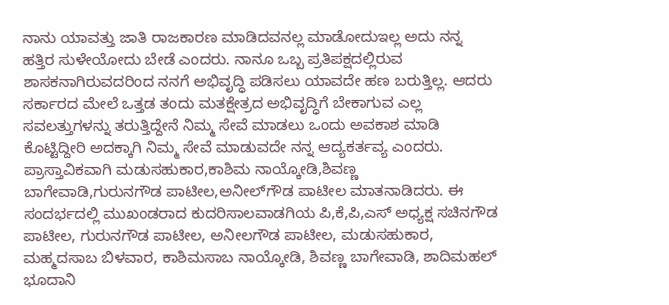ನಾನು ಯಾವತ್ತು ಜಾತಿ ರಾಜಕಾರಣ ಮಾಡಿದವನಲ್ಲ ಮಾಡೋದುಇಲ್ಲ ಅದು ನನ್ನ ಹತ್ತಿರ ಸುಳೇಯೋದು ಬೇಡೆ ಎಂದರು. ನಾನೂ ಒಬ್ಬ ಪ್ರತಿಪಕ್ಷದಲ್ಲಿರುವ ಶಾಸಕನಾಗಿರುವದರಿಂದ ನನಗೆ ಅಭಿವೃದ್ಧಿ ಪಡಿಸಲು ಯಾವದೇ ಹಣ ಬರುತ್ತಿಲ್ಲ. ಆದರು ಸರ್ಕಾರದ ಮೇಲೆ ಒತ್ತಡ ತಂದು ಮತಕ್ಷೇತ್ರದ ಅಭಿವೃದ್ಧಿಗೆ ಬೇಕಾಗುವ ಎಲ್ಲ ಸವಲತ್ತುಗಳನ್ನು ತರುತ್ತಿದ್ದೇನೆ ನಿಮ್ಮ ಸೇವೆ ಮಾಡಲು ಒಂದು ಅವಕಾಶ ಮಾಡಿ ಕೊಟ್ಟಿದ್ದೀರಿ ಅದಕ್ಕಾಗಿ ನಿಮ್ಮ ಸೇವೆ ಮಾಡುವದೇ ನನ್ನ ಆದ್ಯಕರ್ತವ್ಯ ಎಂದರು. ಪ್ರಾಸ್ತಾವಿಕವಾಗಿ ಮಡುಸಹುಕಾರ,ಕಾಶಿಮ ನಾಯ್ಕೋಡಿ,ಶಿವಣ್ಣ ಬಾಗೇವಾಡಿ,ಗುರುನಗೌಡ ಪಾಟೀಲ,ಅನೀಲ್‍ಗೌಡ ಪಾಟೀಲ ಮಾತನಾಡಿದರು. ಈ ಸಂದರ್ಭದಲ್ಲಿ ಮುಖಂಡರಾದ ಕುದರಿಸಾಲವಾಡಗಿಯ ಪಿ,ಕೆ,ಪಿ,ಎಸ್ ಅಧ್ಯಕ್ಷ ಸಚಿನಗೌಡ ಪಾಟೀಲ, ಗುರುನಗೌಡ ಪಾಟೀಲ, ಅನೀಲಗೌಡ ಪಾಟೀಲ, ಮಡುಸಹುಕಾರ, ಮಹ್ಮದಸಾಬ ಬಿಳವಾರ, ಕಾಶಿಮಸಾಬ ನಾಯ್ಕೋಡಿ, ಶಿವಣ್ಣ ಬಾಗೇವಾಡಿ, ಶಾದಿಮಹಲ್ ಭೂದಾನಿ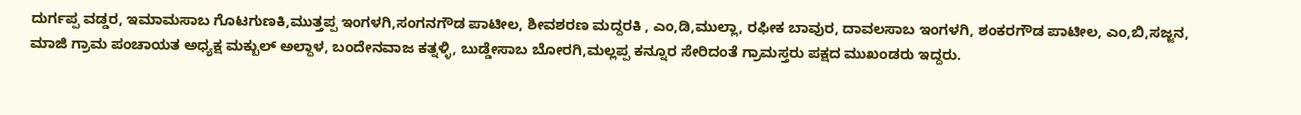ದುರ್ಗಪ್ಪ ವಡ್ಡರ, ಇಮಾಮಸಾಬ ಗೊಟಗುಣಕಿ,ಮುತ್ತಪ್ಪ ಇಂಗಳಗಿ,ಸಂಗನಗೌಡ ಪಾಟೀಲ, ಶೀವಶರಣ ಮದ್ದರಕಿ , ಎಂ,ಡಿ,ಮುಲ್ಲಾ, ರಫೀಕ ಬಾವುರ, ದಾವಲಸಾಬ ಇಂಗಳಗಿ, ಶಂಕರಗೌಡ ಪಾಟೀಲ, ಎಂ,ಬಿ,ಸಜ್ಜನ, ಮಾಜಿ ಗ್ರಾಮ ಪಂಚಾಯತ ಅಧ್ಯಕ್ಷ ಮಕ್ಬುಲ್ ಅಲ್ದಾಳ, ಬಂದೇನವಾಜ ಕತ್ನಳ್ಳಿ, ಬುಡ್ಡೇಸಾಬ ಬೋರಗಿ,ಮಲ್ಲಪ್ಪ ಕನ್ನೂರ ಸೇರಿದಂತೆ ಗ್ರಾಮಸ್ತರು ಪಕ್ಷದ ಮುಖಂಡರು ಇದ್ದರು.